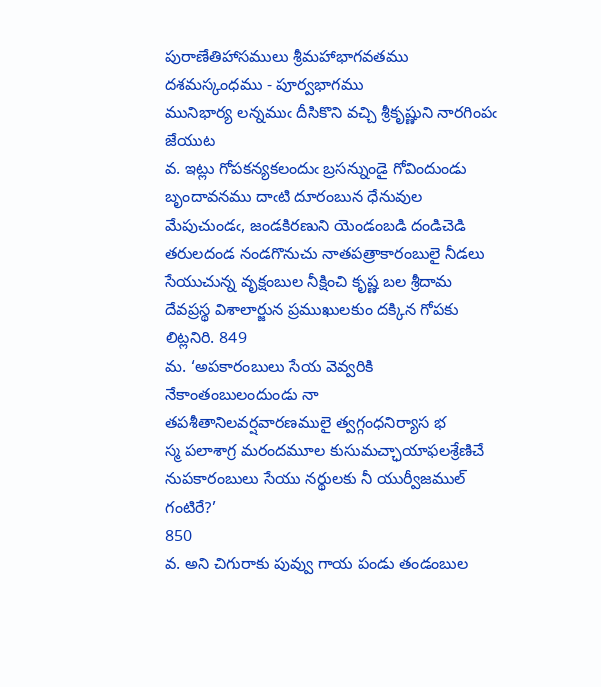పురాణేతిహాసములు శ్రీమహాభాగవతము దశమస్కంధము - పూర్వభాగము
మునిభార్య లన్నముఁ దీసికొని వచ్చి శ్రీకృష్ణుని నారగింపఁ జేయుట
వ. ఇట్లు గోపకన్యకలందుఁ బ్రసన్నుండై గోవిందుండు బృందావనము దాఁటి దూరంబున ధేనువుల మేపుచుండఁ, జండకిరణుని యెండంబడి దండిచెడి తరులదండ నండగొనుచు నాతపత్రాకారంబులై నీడలు సేయుచున్న వృక్షంబుల నీక్షించి కృష్ణ బల శ్రీదామ దేవప్రస్థ విశాలార్జున ప్రముఖులకుం దక్కిన గోపకు లిట్లనిరి. 849
మ. ‘అపకారంబులు సేయ వెవ్వరికి నేకాంతంబులందుండు నా
తపశీతానిలవర్షవారణములై త్వగ్గంధనిర్యాస భ
స్మ పలాశాగ్ర మరందమూల కుసుమచ్ఛాయాఫలశ్రేణిచే
నుపకారంబులు సేయు నర్థులకు నీ యుర్వీజముల్‌ గంటిరే?’
850
వ. అని చిగురాకు పువ్వు గాయ పండు తండంబుల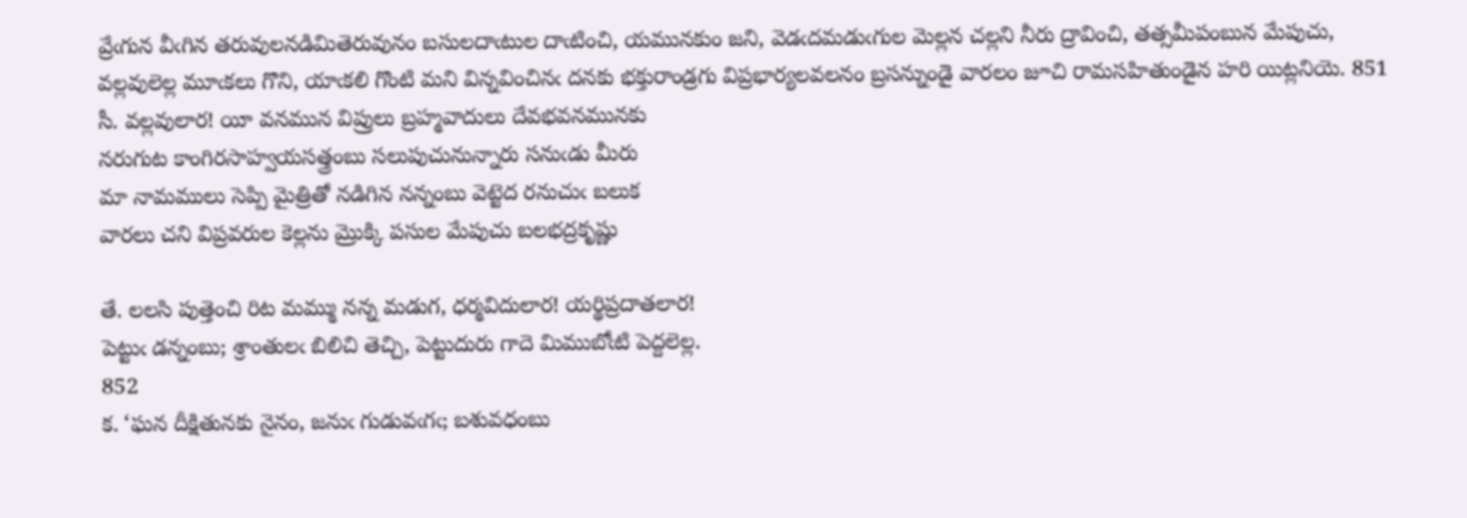వ్రేఁగున వీఁగిన తరువులనడిమితెరువునం బసులదాఁటుల దాఁటించి, యమునకుం జని, వెడఁదమడుఁగుల మెల్లన చల్లని నీరు ద్రావించి, తత్సమీపంబున మేపుచు, వల్లవులెల్ల మూఁకలు గొని, యాఁకలి గొంటి మని విన్నవించినఁ దనకు భక్తురాండ్రగు విప్రభార్యలవలనం బ్రసన్నుండై వారలం జూచి రామసహితుండైన హరి యిట్లనియె. 851
సీ. వల్లవులార! యీ వనమున విప్రులు బ్రహ్మవాదులు దేవభవనమునకు
నరుగుట కాంగిరసాహ్వయసత్త్రంబు సలుపుచునున్నారు సనుఁడు మీరు
మా నామములు సెప్పి మైత్రితో నడిగిన నన్నంబు వెట్టెద రనుచుఁ బలుక
వారలు చని విప్రవరుల కెల్లను మ్రొక్కి పసుల మేపుచు బలభద్రకృష్ణు

తే. లలసి పుత్తెంచి రిట మమ్ము నన్న మడుగ, ధర్మవిదులార! యర్థిప్రదాతలార!
పెట్టుఁ డన్నంబు; శ్రాంతులఁ బిలిచి తెచ్చి, పెట్టుదురు గాదె మిముబోఁటి పెద్దలెల్ల.
852
క. ‘ఘన దీక్షితునకు నైనం, జనుఁ గుడువఁగఁ; బశువధంబు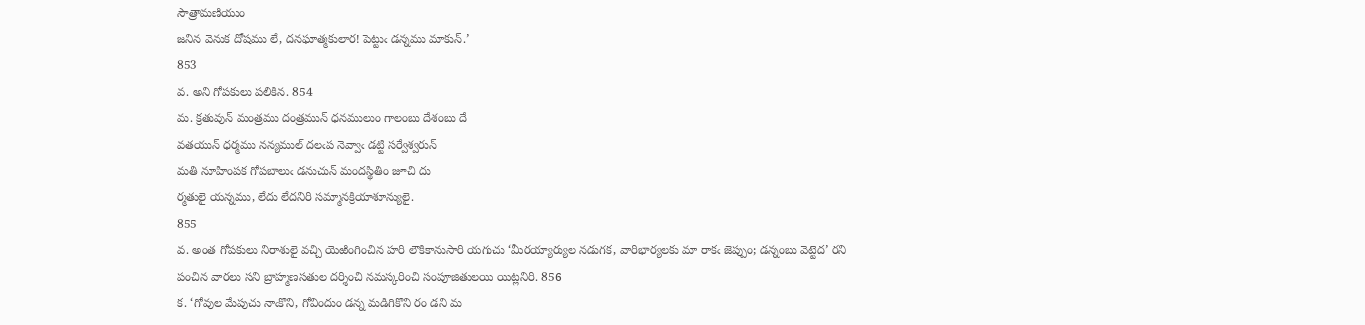సౌత్రామణియుం
జనిన వెనుక దోషము లే, దనఘాత్మకులార! పెట్టుఁ డన్నము మాకున్‌.’
853
వ. అని గోపకులు పలికిన. 854
మ. క్రతువున్‌ మంత్రము దంత్రమున్‌ ధనములుం గాలంబు దేశంబు దే
వతయున్‌ ధర్మము నన్యముల్‌ దలఁప నెవ్వాఁ డట్టి సర్వేశ్వరున్‌
మతి నూహింపక గోపబాలుఁ డనుచున్‌ మందస్థితిం జూచి దు
ర్మతులై యన్నము, లేదు లేదనిరి సమ్మానక్రియాశూన్యులై.
855
వ. అంత గోపకులు నిరాశులై వచ్చి యెఱింగించిన హరి లౌకికానుసారి యగుచు ‘మీరయ్యార్యుల నడుగక, వారిభార్యలకు మా రాకఁ జెప్పుం; డన్నంబు వెట్టెద’ రని పంచిన వారలు సని బ్రాహ్మణసతుల దర్శించి నమస్కరించి సంపూజితులయి యిట్లనిరి. 856
క. ‘గోవుల మేపుచు నాఁకొని, గోవిందుం డన్న మడిగికొని రం డని మ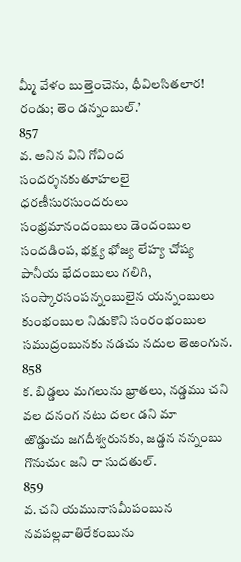మ్మీ వేళం బుత్తెంచెను, ధీవిలసితలార! రండు; తెం డన్నంబుల్‌.’
857
వ. అనిన విని గోవింద సందర్శనకుతూహలలై ధరణీసురసుందరులు సంభ్రమానందంబులు డెందంబుల సందడింప, భక్ష్య భోజ్య లేహ్య చోష్య పానీయ భేదంబులు గలిగి, సంస్కారసంపన్నంబులైన యన్నంబులు కుంభంబుల నిడుకొని సంరంభంబుల సముద్రంబునకు నడచు నదుల తెఱంగున. 858
క. బిడ్డలు మగలును భ్రాతలు, నడ్డము చని వల దనంగ నటు దలఁ డని మా
ఱొడ్డుచు జగదీశ్వరునకు, జడ్డన నన్నంబు గొనుచుఁ జని రా సుదతుల్‌.
859
వ. చని యమునాసమీపంబున నవపల్లవాతిరేకంబును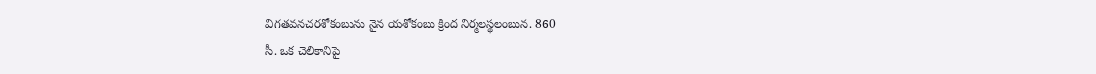విగతవనచరశోకంబును నైన యశోకంబు క్రింద నిర్మలస్థలంబున. 860
సీ. ఒక చెలికానిపై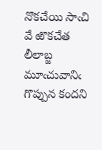నొకచేయి సాఁచి వే ఱొకచేత లీలాబ్జ మూఁచువానిఁ
గొప్పున కందని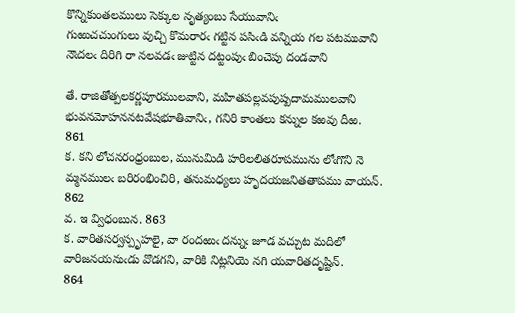కొన్నికుంతలములు సెక్కుల నృత్యంబు సేయువానిఁ
గుఱుచచుంగులు వుచ్చి కొమరారఁ గట్టిన పసిఁడి వన్నియ గల పటమువాని
నౌఁదలఁ దిరిగి రా నలవడఁ జుట్టిన దట్టంపుఁ బించెపు దండవాని

తే. రాజితోత్పలకర్ణపూరములవాని, మహితపల్లవపుష్పదామములవాని
భువనమోహననటవేషభూతివానిఁ, గనిరి కాంతలు కన్నుల కఱవు దీఱ.
861
క. కని లోచనరంధ్రంబుల, మునుమిడి హరిలలితరూపమును లోఁగొని నె
మ్మనములఁ బరిరంభించిరి, తనుమధ్యలు హృదయజనితతాపము వాయన్‌.
862
వ. ఇ వ్విధంబున. 863
క. వారితసర్వస్పృహలై, వా రందఱుఁ దన్నుఁ జూడ వచ్చుట మదిలో
వారిజనయనుఁడు వొడగని, వారికి నిట్లనియె నగి యవారితదృష్టిన్‌.
864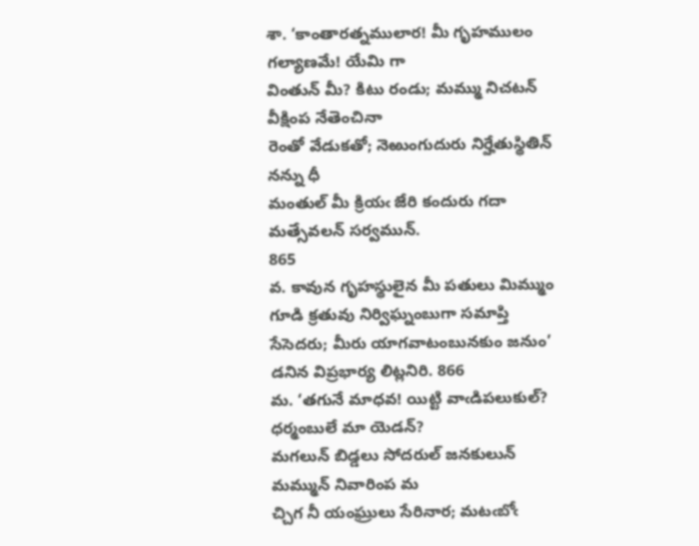శా. ‘కాంతారత్నములార! మీ గృహములం గల్యాణమే! యేమి గా
వింతున్‌ మీ? కిటు రండు; మమ్ము నిచటన్‌ వీక్షింప నేతెంచినా
రెంతో వేడుకతో; నెఱుంగుదురు నిర్హేతుస్థితిన్‌ నన్ను ధీ
మంతుల్‌ మీ క్రియఁ జేరి కందురు గదా మత్సేవలన్‌ సర్వమున్‌.
865
వ. కావున గృహస్థులైన మీ పతులు మిమ్ముం గూడి క్రతువు నిర్విఘ్నంబుగా సమాప్తి సేసెదరు; మీరు యాగవాటంబునకుం జనుం’ డనిన విప్రభార్య లిట్లనిరి. 866
మ. ‘తగునే మాధవ! యిట్టి వాఁడిపలుకుల్‌? ధర్మంబులే మా యెడన్‌?
మగలున్‌ బిడ్డలు సోదరుల్‌ జనకులున్‌ మమ్మున్‌ నివారింప మ
చ్చిగ నీ యంఘ్రులు సేరినార; మటఁబోఁ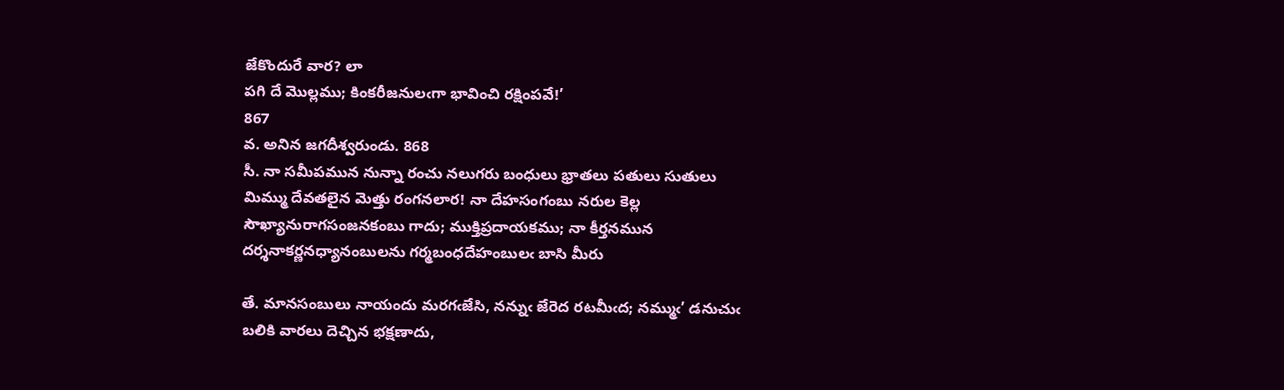జేకొందురే వార? లా
పగి దే మొల్లము; కింకరీజనులఁగా భావించి రక్షింపవే!’
867
వ. అనిన జగదీశ్వరుండు. 868
సీ. నా సమీపమున నున్నా రంచు నలుగరు బంధులు భ్రాతలు పతులు సుతులు
మిమ్ము దేవతలైన మెత్తు రంగనలార! నా దేహసంగంబు నరుల కెల్ల
సౌఖ్యానురాగసంజనకంబు గాదు; ముక్తిప్రదాయకము; నా కీర్తనమున
దర్శనాకర్ణనధ్యానంబులను గర్మబంధదేహంబులఁ బాసి మీరు

తే. మానసంబులు నాయందు మరగఁజేసి, నన్నుఁ జేరెద రటమీఁద; నమ్ముఁ’ డనుచుఁ
బలికి వారలు దెచ్చిన భక్షణాదు,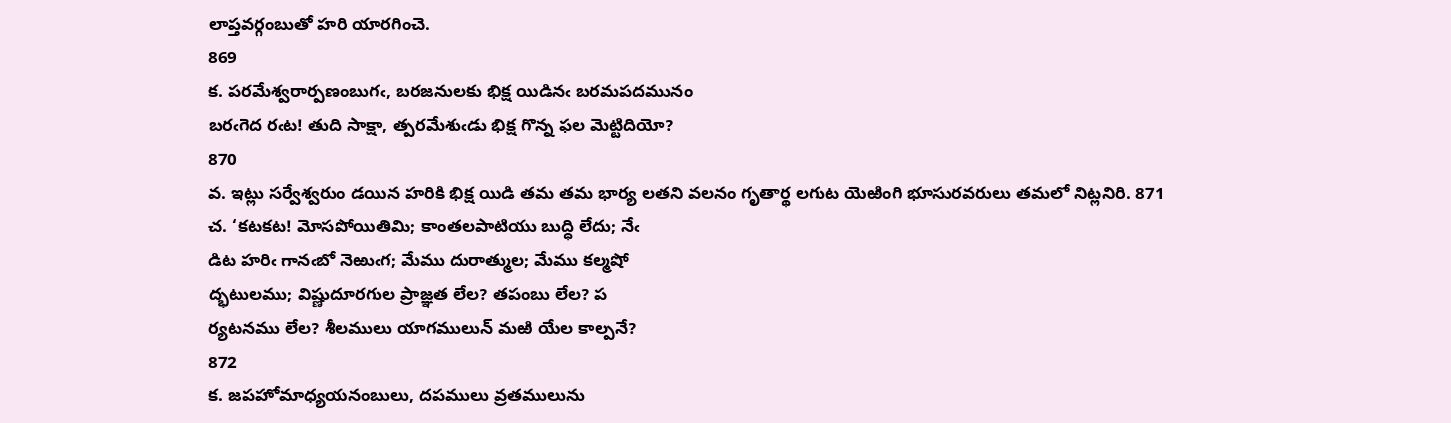లాప్తవర్గంబుతో హరి యారగించె.
869
క. పరమేశ్వరార్పణంబుగఁ, బరజనులకు భిక్ష యిడినఁ బరమపదమునం
బరఁగెద రఁట! తుది సాక్షా, త్పరమేశుఁడు భిక్ష గొన్న ఫల మెట్టిదియో?
870
వ. ఇట్లు సర్వేశ్వరుం డయిన హరికి భిక్ష యిడి తమ తమ భార్య లతని వలనం గృతార్థ లగుట యెఱింగి భూసురవరులు తమలో నిట్లనిరి. 871
చ. ‘కటకట! మోసపోయితిమి; కాంతలపాటియు బుద్ధి లేదు; నేఁ
డిట హరిఁ గానఁబో నెఱుఁగ; మేము దురాత్ముల; మేము కల్మషో
ద్భటులము; విష్ణుదూరగుల ప్రాజ్ఞత లేల? తపంబు లేల? ప
ర్యటనము లేల? శీలములు యాగములున్‌ మఱి యేల కాల్పనే?
872
క. జపహోమాధ్యయనంబులు, దపములు వ్రతములును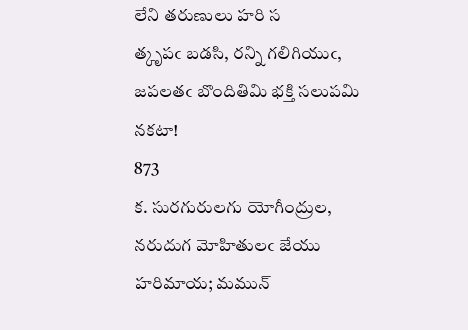లేని తరుణులు హరి స
త్కృపఁ బడసి, రన్ని గలిగియుఁ, జపలతఁ బొందితిమి భక్తి సలుపమి నకటా!
873
క. సురగురులగు యోగీంద్రుల, నరుదుగ మోహితులఁ జేయు హరిమాయ; మమున్‌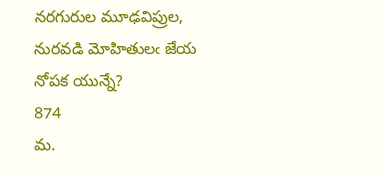నరగురుల మూఢవిప్రుల, నురవడి మోహితులఁ జేయ నోపక యున్నే?
874
మ.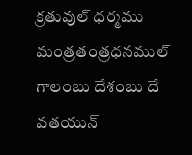క్రతువుల్‌ ధర్మము మంత్రతంత్రధనముల్‌ గాలంబు దేశంబు దే
వతయున్‌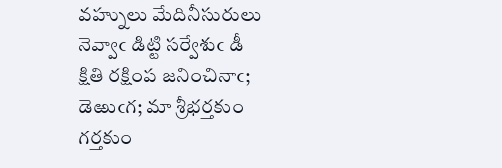వహ్నులు మేదినీసురులు నెవ్వాఁ డిట్టి సర్వేశుఁ డీ
క్షితి రక్షింప జనించినాఁ; డెఱుఁగ; మా శ్రీభర్తకుం గర్తకుం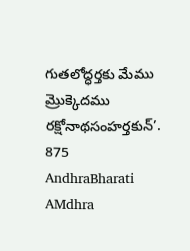గుతలోద్ధర్తకు మేము మ్రొక్కెదము రక్షోనాథసంహర్తకున్‌’.
875
AndhraBharati AMdhra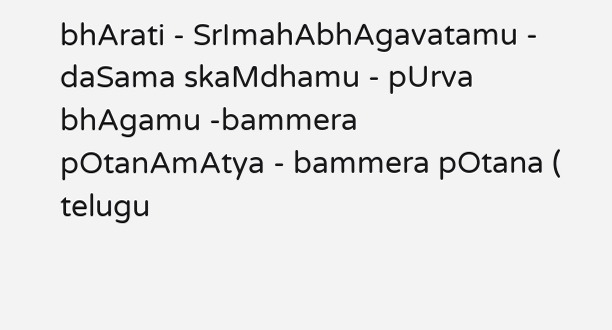bhArati - SrImahAbhAgavatamu - daSama skaMdhamu - pUrva bhAgamu -bammera pOtanAmAtya - bammera pOtana ( telugu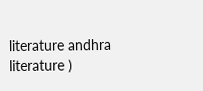literature andhra literature )